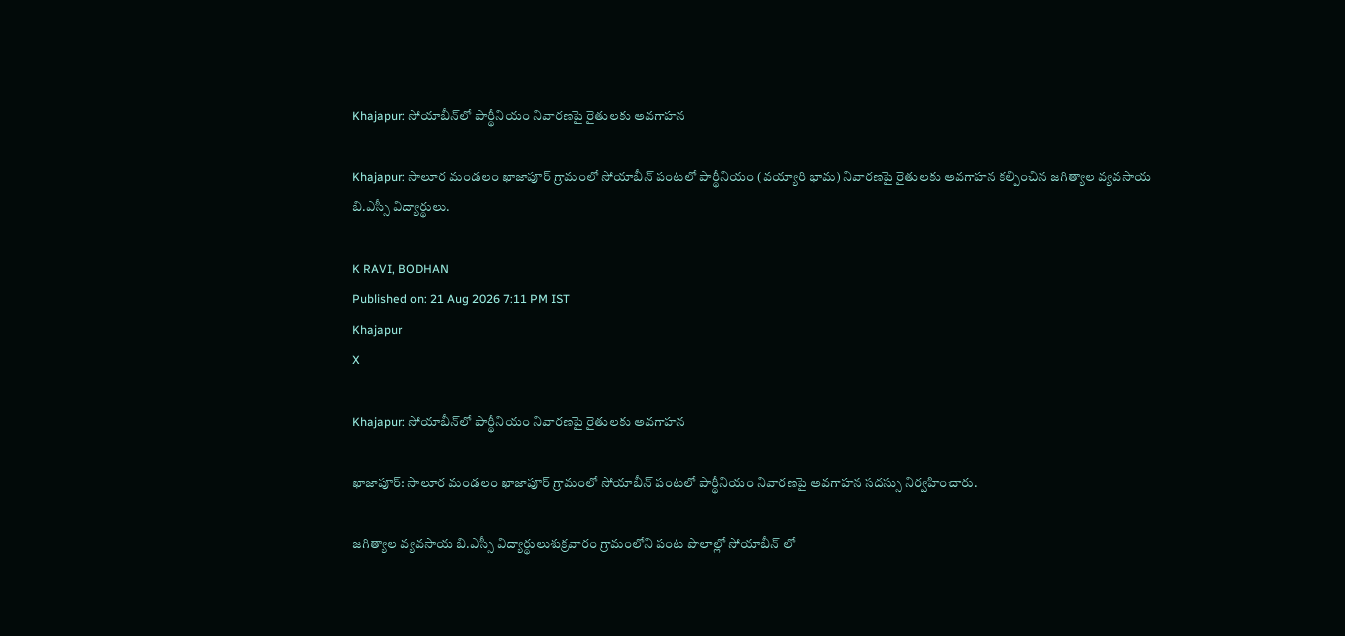Khajapur: సోయాబీన్‌లో పార్థీనియం నివారణపై రైతులకు అవగాహన

Khajapur: సాలూర మండలం ఖాజాపూర్ గ్రామంలో సోయాబీన్ పంటలో పార్థీనియం (వయ్యారి భామ) నివారణపై రైతులకు అవగాహన కల్పించిన జగిత్యాల వ్యవసాయ బి.ఎస్సీ విద్యార్థులు.

K RAVI, BODHAN
Published on: 21 Aug 2026 7:11 PM IST
Khajapur
X

Khajapur: సోయాబీన్‌లో పార్థీనియం నివారణపై రైతులకు అవగాహన

ఖాజాపూర్: సాలూర మండలం ఖాజాపూర్ గ్రామంలో సోయాబీన్ పంటలో పార్థీనియం నివారణపై అవగాహన సదస్సు నిర్వహించారు.

జగిత్యాల వ్యవసాయ బి.ఎస్సీ విద్యార్థులుశుక్రవారం గ్రామంలోని పంట పొలాల్లో సోయాబీన్ లో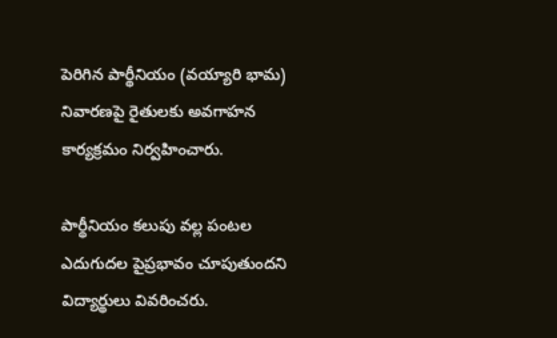పెరిగిన పార్థీనియం (వయ్యారి భామ) నివారణపై రైతులకు అవగాహన కార్యక్రమం నిర్వహించారు.

పార్థీనియం కలుపు వల్ల పంటల ఎదుగుదల పైప్రభావం చూపుతుందని విద్యార్థులు వివరించరు.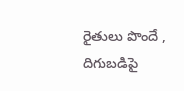రైతులు పొందే , దిగుబడిపై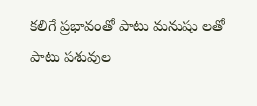కలిగే ప్రభావంతో పాటు మనుషు లతో పాటు పశువుల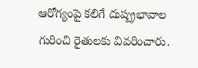ఆరోగ్యంపై కలిగే దుష్ప్రభావాల గురించి రైతులకు వివరించారు.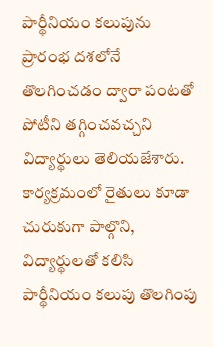పార్థీనియం కలుపును ప్రారంభ దశలోనే తొలగించడం ద్వారా పంటతో పోటీని తగ్గించవచ్చని విద్యార్థులు తెలియజేశారు. కార్యక్రమంలో రైతులు కూడా చురుకుగా పాల్గొని, విద్యార్థులతో కలిసి పార్థీనియం కలుపు తొలగింపు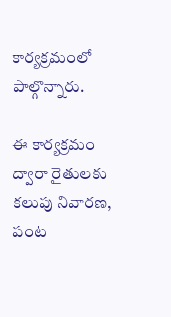కార్యక్రమంలో పాల్గొన్నారు.

ఈ కార్యక్రమం ద్వారా రైతులకు కలుపు నివారణ, పంట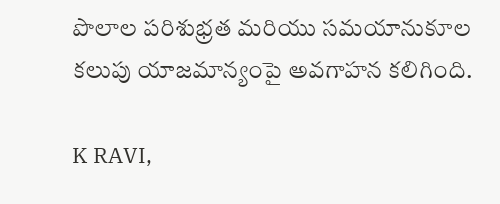పొలాల పరిశుభ్రత మరియు సమయానుకూల కలుపు యాజమాన్యంపై అవగాహన కలిగింది.

K RAVI,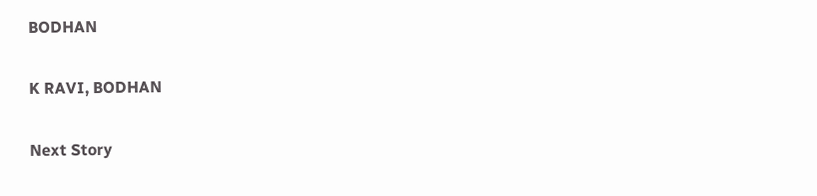BODHAN

K RAVI, BODHAN

Next Story